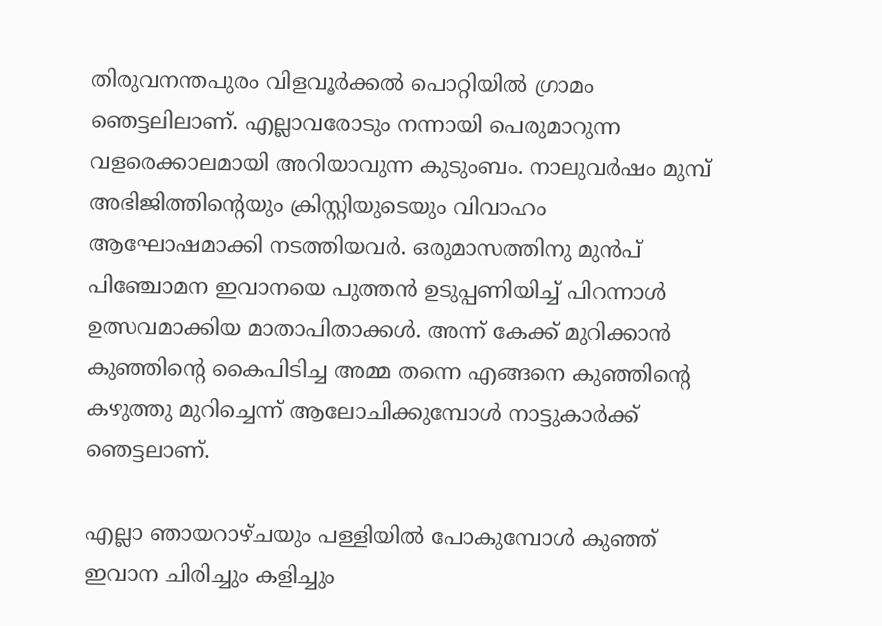തിരുവനന്തപുരം വിളവൂർക്കൽ പൊറ്റിയിൽ ഗ്രാമം ഞെട്ടലിലാണ്. എല്ലാവരോടും നന്നായി പെരുമാറുന്ന വളരെക്കാലമായി അറിയാവുന്ന കുടുംബം. നാലുവർഷം മുമ്പ് അഭിജിത്തിൻ്റെയും ക്രിസ്റ്റിയുടെയും വിവാഹം ആഘോഷമാക്കി നടത്തിയവർ. ഒരുമാസത്തിനു മുൻപ് പിഞ്ചോമന ഇവാനയെ പുത്തൻ ഉടുപ്പണിയിച്ച് പിറന്നാൾ ഉത്സവമാക്കിയ മാതാപിതാക്കൾ. അന്ന് കേക്ക് മുറിക്കാൻ കുഞ്ഞിന്റെ കൈപിടിച്ച അമ്മ തന്നെ എങ്ങനെ കുഞ്ഞിന്റെ കഴുത്തു മുറിച്ചെന്ന് ആലോചിക്കുമ്പോൾ നാട്ടുകാർക്ക് ഞെട്ടലാണ്.

എല്ലാ ഞായറാഴ്ചയും പള്ളിയിൽ പോകുമ്പോൾ കുഞ്ഞ് ഇവാന ചിരിച്ചും കളിച്ചും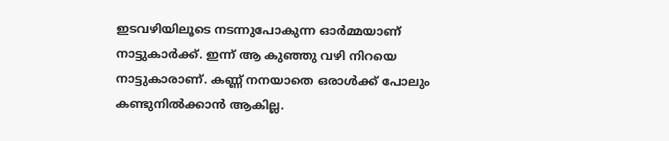ഇടവഴിയിലൂടെ നടന്നുപോകുന്ന ഓർമ്മയാണ് നാട്ടുകാർക്ക്. ഇന്ന് ആ കുഞ്ഞു വഴി നിറയെ നാട്ടുകാരാണ്. കണ്ണ് നനയാതെ ഒരാൾക്ക് പോലും കണ്ടുനിൽക്കാൻ ആകില്ല.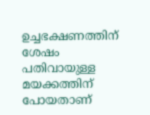ഉച്ചഭക്ഷണത്തിന് ശേഷം പതിവായുള്ള മയക്കത്തിന് പോയതാണ്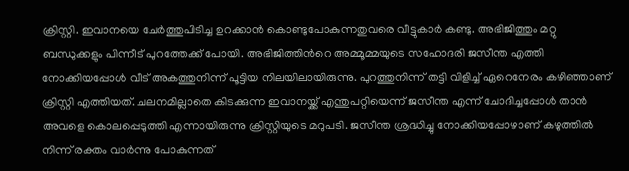ക്രിസ്റ്റി. ഇവാനയെ ചേർത്തുപിടിച്ച ഉറക്കാൻ കൊണ്ടുപോകുന്നതുവരെ വീട്ടുകാർ കണ്ടു. അഭിജിത്തും മറ്റു ബന്ധുക്കളും പിന്നീട് പുറത്തേക്ക് പോയി. അഭിജിത്തിൻറെ അമ്മൂമ്മയുടെ സഹോദരി ജസീന്ത എത്തി നോക്കിയപ്പോൾ വീട് അകത്തുനിന്ന് പൂട്ടിയ നിലയിലായിരുന്നു. പുറത്തുനിന്ന് തട്ടി വിളിച്ച് ഏറെനേരം കഴിഞ്ഞാണ് ക്രിസ്റ്റി എത്തിയത്. ചലനമില്ലാതെ കിടക്കുന്ന ഇവാനയ്ക്ക് എന്തുപറ്റിയെന്ന് ജസീന്ത എന്ന് ചോദിച്ചപ്പോൾ താൻ അവളെ കൊലപ്പെടുത്തി എന്നായിരുന്നു ക്രിസ്റ്റിയുടെ മറുപടി. ജസീന്ത ശ്രദ്ധിച്ചു നോക്കിയപ്പോഴാണ് കഴുത്തിൽ നിന്ന് രക്തം വാർന്നു പോകുന്നത്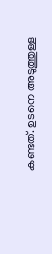കണ്ടത്. ഉടനെ അടുത്തുള്ള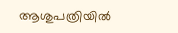ആശുപത്രിയിൽ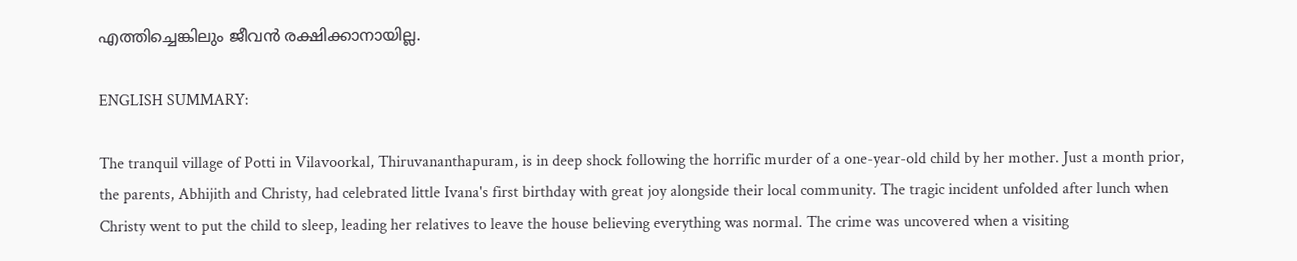എത്തിച്ചെങ്കിലും ജീവൻ രക്ഷിക്കാനായില്ല.

ENGLISH SUMMARY:

The tranquil village of Potti in Vilavoorkal, Thiruvananthapuram, is in deep shock following the horrific murder of a one-year-old child by her mother. Just a month prior, the parents, Abhijith and Christy, had celebrated little Ivana's first birthday with great joy alongside their local community. The tragic incident unfolded after lunch when Christy went to put the child to sleep, leading her relatives to leave the house believing everything was normal. The crime was uncovered when a visiting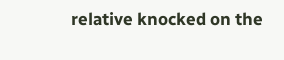relative knocked on the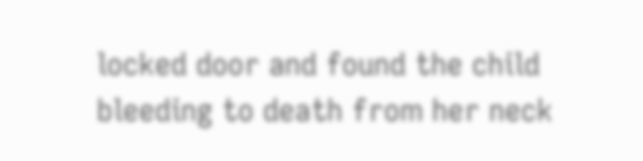locked door and found the child bleeding to death from her neck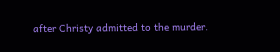after Christy admitted to the murder.